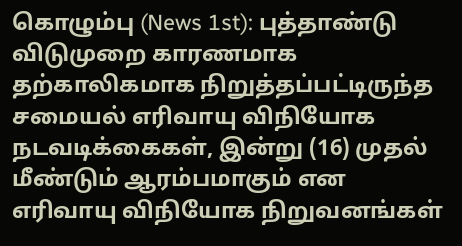கொழும்பு (News 1st): புத்தாண்டு விடுமுறை காரணமாக தற்காலிகமாக நிறுத்தப்பட்டிருந்த சமையல் எரிவாயு விநியோக நடவடிக்கைகள், இன்று (16) முதல் மீண்டும் ஆரம்பமாகும் என எரிவாயு விநியோக நிறுவனங்கள்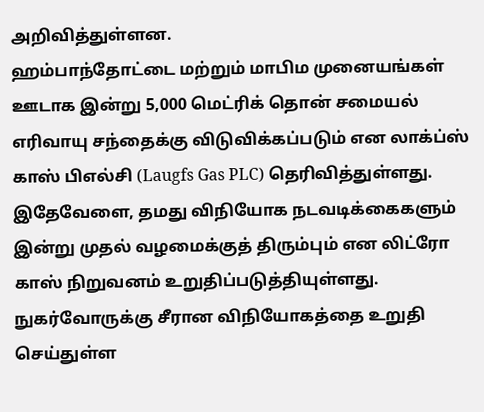அறிவித்துள்ளன.
ஹம்பாந்தோட்டை மற்றும் மாபிம முனையங்கள் ஊடாக இன்று 5,000 மெட்ரிக் தொன் சமையல் எரிவாயு சந்தைக்கு விடுவிக்கப்படும் என லாக்ப்ஸ் காஸ் பிஎல்சி (Laugfs Gas PLC) தெரிவித்துள்ளது.
இதேவேளை, தமது விநியோக நடவடிக்கைகளும் இன்று முதல் வழமைக்குத் திரும்பும் என லிட்ரோ காஸ் நிறுவனம் உறுதிப்படுத்தியுள்ளது. நுகர்வோருக்கு சீரான விநியோகத்தை உறுதி செய்துள்ள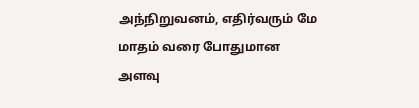அந்நிறுவனம், எதிர்வரும் மே மாதம் வரை போதுமான அளவு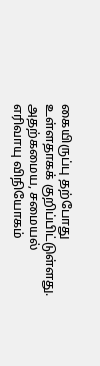கையிருப்பு தற்போது உள்ளதாகக் குறிப்பிட்டுள்ளது.
அதற்கமைய, சமையல் எரிவாயு விநியோகம்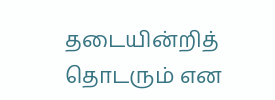தடையின்றித் தொடரும் என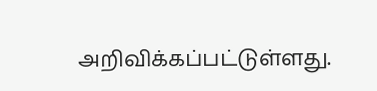அறிவிக்கப்பட்டுள்ளது.